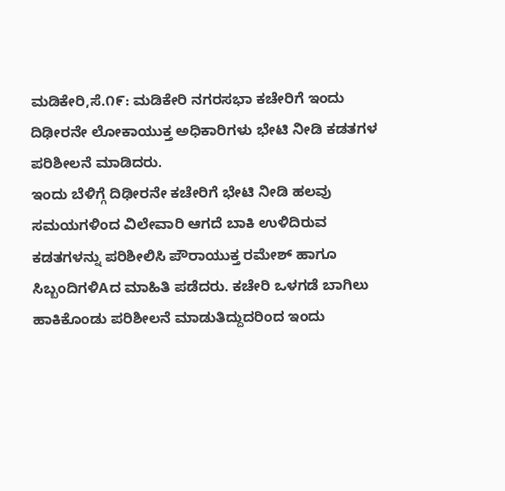ಮಡಿಕೇರಿ,ಸೆ.೧೯: ಮಡಿಕೇರಿ ನಗರಸಭಾ ಕಚೇರಿಗೆ ಇಂದು ದಿಢೀರನೇ ಲೋಕಾಯುಕ್ತ ಅಧಿಕಾರಿಗಳು ಭೇಟಿ ನೀಡಿ ಕಡತಗಳ ಪರಿಶೀಲನೆ ಮಾಡಿದರು.
ಇಂದು ಬೆಳಿಗ್ಗೆ ದಿಢೀರನೇ ಕಚೇರಿಗೆ ಭೇಟಿ ನೀಡಿ ಹಲವು ಸಮಯಗಳಿಂದ ವಿಲೇವಾರಿ ಆಗದೆ ಬಾಕಿ ಉಳಿದಿರುವ ಕಡತಗಳನ್ನು ಪರಿಶೀಲಿಸಿ ಪೌರಾಯುಕ್ತ ರಮೇಶ್ ಹಾಗೂ ಸಿಬ್ಬಂದಿಗಳಿAದ ಮಾಹಿತಿ ಪಡೆದರು. ಕಚೇರಿ ಒಳಗಡೆ ಬಾಗಿಲು ಹಾಕಿಕೊಂಡು ಪರಿಶೀಲನೆ ಮಾಡುತಿದ್ದುದರಿಂದ ಇಂದು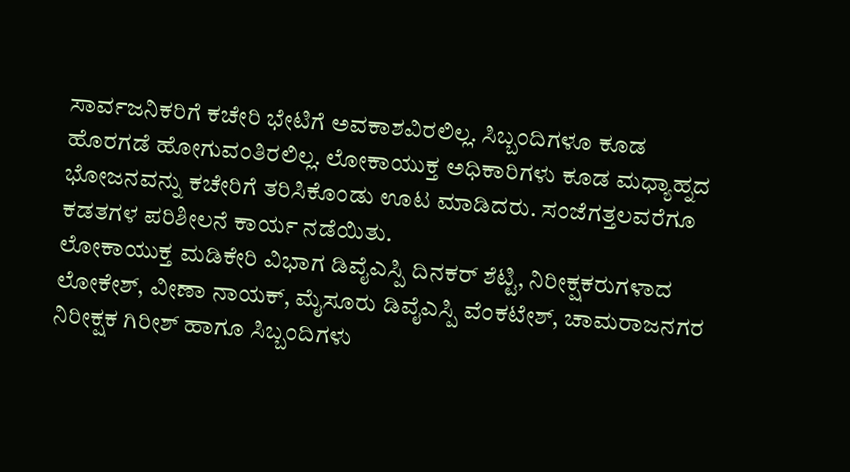ಸಾರ್ವಜನಿಕರಿಗೆ ಕಚೇರಿ ಭೇಟಿಗೆ ಅವಕಾಶವಿರಲಿಲ್ಲ. ಸಿಬ್ಬಂದಿಗಳೂ ಕೂಡ ಹೊರಗಡೆ ಹೋಗುವಂತಿರಲಿಲ್ಲ. ಲೋಕಾಯುಕ್ತ ಅಧಿಕಾರಿಗಳು ಕೂಡ ಮಧ್ಯಾಹ್ನದ ಭೋಜನವನ್ನು ಕಚೇರಿಗೆ ತರಿಸಿಕೊಂಡು ಊಟ ಮಾಡಿದರು. ಸಂಜೆಗತ್ತಲವರೆಗೂ ಕಡತಗಳ ಪರಿಶೀಲನೆ ಕಾರ್ಯ ನಡೆಯಿತು.
ಲೋಕಾಯುಕ್ತ ಮಡಿಕೇರಿ ವಿಭಾಗ ಡಿವೈಎಸ್ಪಿ ದಿನಕರ್ ಶೆಟ್ಟಿ, ನಿರೀಕ್ಷಕರುಗಳಾದ ಲೋಕೇಶ್, ವೀಣಾ ನಾಯಕ್, ಮೈಸೂರು ಡಿವೈಎಸ್ಪಿ ವೆಂಕಟೇಶ್, ಚಾಮರಾಜನಗರ ನಿರೀಕ್ಷಕ ಗಿರೀಶ್ ಹಾಗೂ ಸಿಬ್ಬಂದಿಗಳು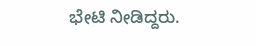ಭೇಟಿ ನೀಡಿದ್ದರು.